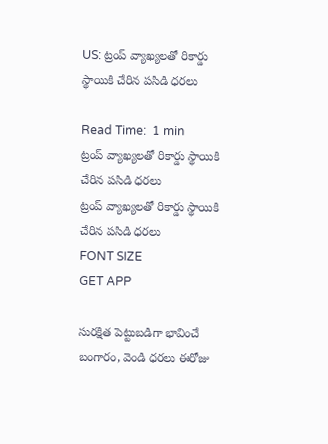US: ట్రంప్ వ్యాఖ్యలతో రికార్డు స్థాయికి చేరిన పసిడి ధరలు

Read Time:  1 min
ట్రంప్ వ్యాఖ్యలతో రికార్డు స్థాయికి చేరిన పసిడి ధరలు
ట్రంప్ వ్యాఖ్యలతో రికార్డు స్థాయికి చేరిన పసిడి ధరలు
FONT SIZE
GET APP

సురక్షిత పెట్టుబడిగా భావించే బంగారం, వెండి ధరలు ఈరోజు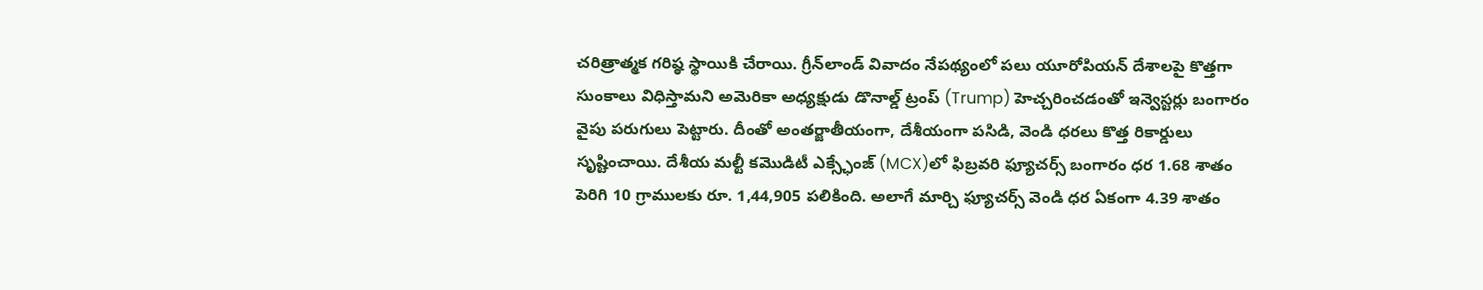చరిత్రాత్మక గరిష్ఠ స్థాయికి చేరాయి. గ్రీన్‌లాండ్ వివాదం నేపథ్యంలో పలు యూరోపియన్ దేశాలపై కొత్తగా సుంకాలు విధిస్తామని అమెరికా అధ్యక్షుడు డొనాల్డ్ ట్రంప్ (Trump) హెచ్చరించడంతో ఇన్వెస్టర్లు బంగారం వైపు పరుగులు పెట్టారు. దీంతో అంతర్జాతీయంగా, దేశీయంగా పసిడి, వెండి ధరలు కొత్త రికార్డులు సృష్టించాయి. దేశీయ మల్టీ కమొడిటీ ఎక్స్ఛేంజ్ (MCX)లో ఫిబ్రవరి ఫ్యూచర్స్ బంగారం ధర 1.68 శాతం పెరిగి 10 గ్రాములకు రూ. 1,44,905 పలికింది. అలాగే మార్చి ఫ్యూచర్స్ వెండి ధర ఏకంగా 4.39 శాతం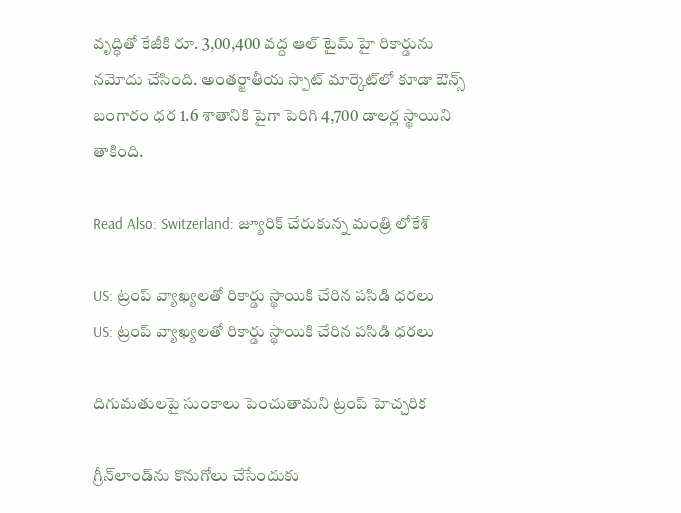వృద్ధితో కేజీకి రూ. 3,00,400 వద్ద ఆల్ టైమ్ హై రికార్డును నమోదు చేసింది. అంతర్జాతీయ స్పాట్ మార్కెట్‌లో కూడా ఔన్స్ బంగారం ధర 1.6 శాతానికి పైగా పెరిగి 4,700 డాలర్ల స్థాయిని తాకింది.

Read Also: Switzerland: జ్యూరిక్ చేరుకున్న మంత్రి లోకేశ్

US: ట్రంప్ వ్యాఖ్యలతో రికార్డు స్థాయికి చేరిన పసిడి ధరలు
US: ట్రంప్ వ్యాఖ్యలతో రికార్డు స్థాయికి చేరిన పసిడి ధరలు

దిగుమతులపై సుంకాలు పెంచుతామని ట్రంప్ హెచ్చరిక

గ్రీన్‌లాండ్‌ను కొనుగోలు చేసేందుకు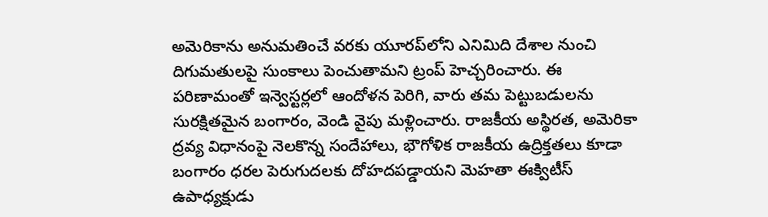అమెరికాను అనుమతించే వరకు యూరప్‌లోని ఎనిమిది దేశాల నుంచి దిగుమతులపై సుంకాలు పెంచుతామని ట్రంప్ హెచ్చరించారు. ఈ పరిణామంతో ఇన్వెస్టర్లలో ఆందోళన పెరిగి, వారు తమ పెట్టుబడులను సురక్షితమైన బంగారం, వెండి వైపు మళ్లించారు. రాజకీయ అస్థిరత, అమెరికా ద్రవ్య విధానంపై నెలకొన్న సందేహాలు, భౌగోళిక రాజకీయ ఉద్రిక్తతలు కూడా బంగారం ధరల పెరుగుదలకు దోహదపడ్డాయని మెహతా ఈక్విటీస్ ఉపాధ్యక్షుడు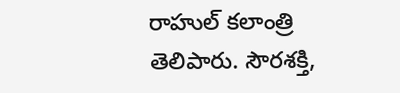రాహుల్ కలాంత్రి తెలిపారు. సౌరశక్తి,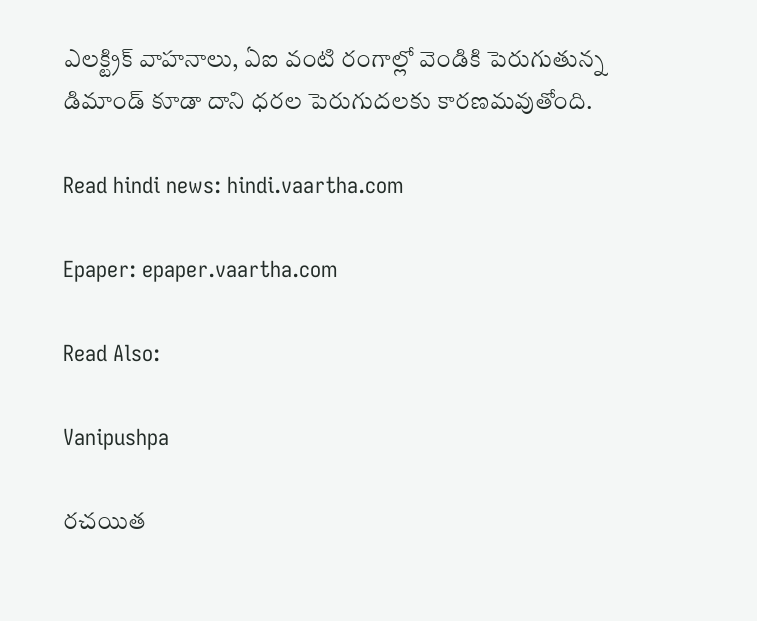ఎలక్ట్రిక్ వాహనాలు, ఏఐ వంటి రంగాల్లో వెండికి పెరుగుతున్న డిమాండ్ కూడా దాని ధరల పెరుగుదలకు కార‌ణ‌మ‌వుతోంది.

Read hindi news: hindi.vaartha.com

Epaper: epaper.vaartha.com

Read Also:

Vanipushpa

రచయిత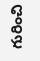గురించి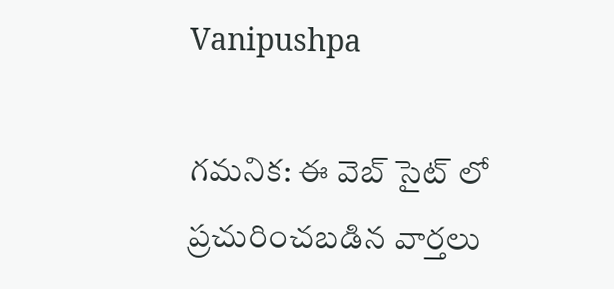Vanipushpa

గమనిక: ఈ వెబ్ సైట్ లో ప్రచురించబడిన వార్తలు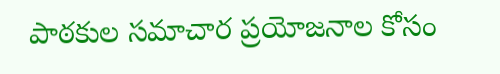పాఠకుల సమాచార ప్రయోజనాల కోసం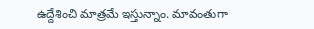ఉద్దేశించి మాత్రమే ఇస్తున్నాం. మావంతుగా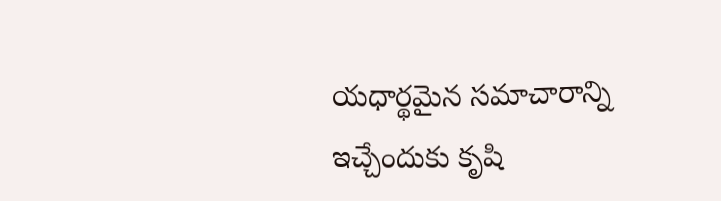యధార్థమైన సమాచారాన్ని ఇచ్చేందుకు కృషి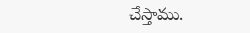చేస్తాము.